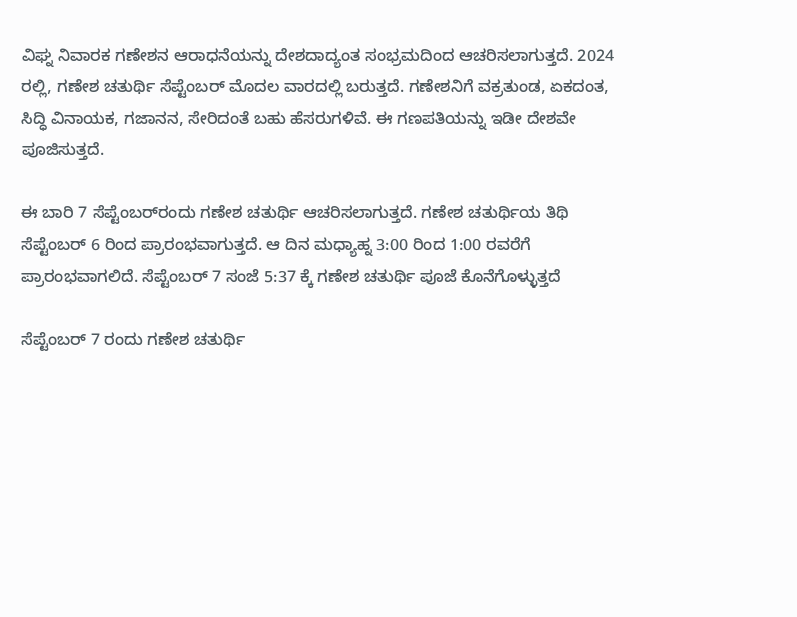ವಿಘ್ನ ನಿವಾರಕ ಗಣೇಶನ ಆರಾಧನೆಯನ್ನು ದೇಶದಾದ್ಯಂತ ಸಂಭ್ರಮದಿಂದ ಆಚರಿಸಲಾಗುತ್ತದೆ. 2024 ರಲ್ಲಿ, ಗಣೇಶ ಚತುರ್ಥಿ ಸೆಪ್ಟೆಂಬರ್ ಮೊದಲ ವಾರದಲ್ಲಿ ಬರುತ್ತದೆ. ಗಣೇಶನಿಗೆ ವಕ್ರತುಂಡ, ಏಕದಂತ, ಸಿದ್ಧಿ ವಿನಾಯಕ, ಗಜಾನನ, ಸೇರಿದಂತೆ ಬಹು ಹೆಸರುಗಳಿವೆ. ಈ ಗಣಪತಿಯನ್ನು ಇಡೀ ದೇಶವೇ ಪೂಜಿಸುತ್ತದೆ.

ಈ ಬಾರಿ 7 ಸೆಪ್ಟೆಂಬರ್‌ರಂದು ಗಣೇಶ ಚತುರ್ಥಿ ಆಚರಿಸಲಾಗುತ್ತದೆ. ಗಣೇಶ ಚತುರ್ಥಿಯ ತಿಥಿ ಸೆಪ್ಟೆಂಬರ್ 6 ರಿಂದ ಪ್ರಾರಂಭವಾಗುತ್ತದೆ. ಆ ದಿನ ಮಧ್ಯಾಹ್ನ 3:00 ರಿಂದ 1:00 ರವರೆಗೆ ಪ್ರಾರಂಭವಾಗಲಿದೆ. ಸೆಪ್ಟೆಂಬರ್ 7 ಸಂಜೆ 5:37 ಕ್ಕೆ ಗಣೇಶ ಚತುರ್ಥಿ ಪೂಜೆ ಕೊನೆಗೊಳ್ಳುತ್ತದೆ

ಸೆಪ್ಟೆಂಬರ್ 7 ರಂದು ಗಣೇಶ ಚತುರ್ಥಿ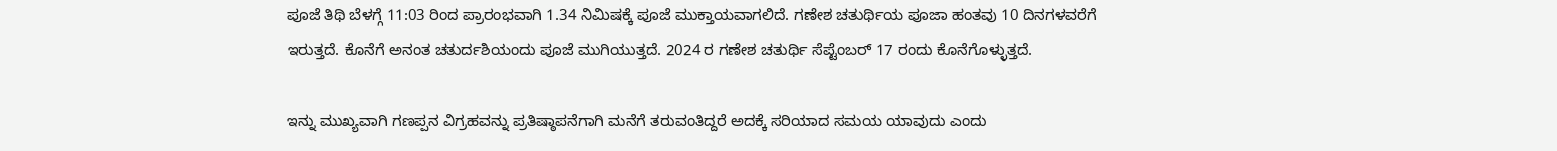ಪೂಜೆ ತಿಥಿ ಬೆಳಗ್ಗೆ 11:03 ರಿಂದ ಪ್ರಾರಂಭವಾಗಿ 1.34 ನಿಮಿಷಕ್ಕೆ ಪೂಜೆ ಮುಕ್ತಾಯವಾಗಲಿದೆ. ಗಣೇಶ ಚತುರ್ಥಿಯ ಪೂಜಾ ಹಂತವು 10 ದಿನಗಳವರೆಗೆ ಇರುತ್ತದೆ. ಕೊನೆಗೆ ಅನಂತ ಚತುರ್ದಶಿಯಂದು ಪೂಜೆ ಮುಗಿಯುತ್ತದೆ. 2024 ರ ಗಣೇಶ ಚತುರ್ಥಿ ಸೆಪ್ಟೆಂಬರ್ 17 ರಂದು ಕೊನೆಗೊಳ್ಳುತ್ತದೆ.

ಇನ್ನು ಮುಖ್ಯವಾಗಿ ಗಣಪ್ಪನ ವಿಗ್ರಹವನ್ನು ಪ್ರತಿಷ್ಠಾಪನೆಗಾಗಿ ಮನೆಗೆ ತರುವಂತಿದ್ದರೆ ಅದಕ್ಕೆ ಸರಿಯಾದ ಸಮಯ ಯಾವುದು ಎಂದು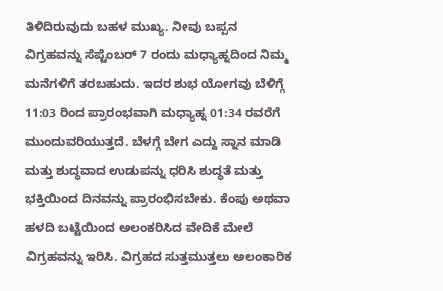ತಿಳಿದಿರುವುದು ಬಹಳ ಮುಖ್ಯ. ನೀವು ಬಪ್ಪನ ವಿಗ್ರಹವನ್ನು ಸೆಪ್ಟೆಂಬರ್ 7 ರಂದು ಮಧ್ಯಾಹ್ನದಿಂದ ನಿಮ್ಮ ಮನೆಗಳಿಗೆ ತರಬಹುದು. ಇದರ ಶುಭ ಯೋಗವು ಬೆಳಿಗ್ಗೆ 11:03 ರಿಂದ ಪ್ರಾರಂಭವಾಗಿ ಮಧ್ಯಾಹ್ನ 01:34 ರವರೆಗೆ ಮುಂದುವರಿಯುತ್ತದೆ. ಬೆಳಗ್ಗೆ ಬೇಗ ಎದ್ದು ಸ್ನಾನ ಮಾಡಿ ಮತ್ತು ಶುದ್ಧವಾದ ಉಡುಪನ್ನು ಧರಿಸಿ ಶುದ್ಧತೆ ಮತ್ತು ಭಕ್ತಿಯಿಂದ ದಿನವನ್ನು ಪ್ರಾರಂಭಿಸಬೇಕು. ಕೆಂಪು ಅಥವಾ ಹಳದಿ ಬಟ್ಟೆಯಿಂದ ಅಲಂಕರಿಸಿದ ವೇದಿಕೆ ಮೇಲೆ ವಿಗ್ರಹವನ್ನು ಇರಿಸಿ. ವಿಗ್ರಹದ ಸುತ್ತಮುತ್ತಲು ಅಲಂಕಾರಿಕ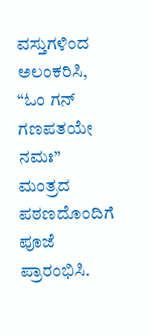ವಸ್ತುಗಳಿಂದ ಅಲಂಕರಿಸಿ, “ಓಂ ಗನ್ ಗಣಪತಯೇ ನಮಃ” ಮಂತ್ರದ ಪಠಣದೊಂದಿಗೆ ಪೂಜೆ ಪ್ರಾರಂಭಿಸಿ.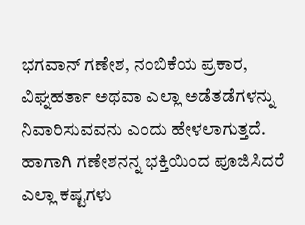ಭಗವಾನ್ ಗಣೇಶ, ನಂಬಿಕೆಯ ಪ್ರಕಾರ, ವಿಘ್ನಹರ್ತಾ ಅಥವಾ ಎಲ್ಲಾ ಅಡೆತಡೆಗಳನ್ನು ನಿವಾರಿಸುವವನು ಎಂದು ಹೇಳಲಾಗುತ್ತದೆ. ಹಾಗಾಗಿ ಗಣೇಶನನ್ನ ಭಕ್ತಿಯಿಂದ ಪೂಜಿಸಿದರೆ ಎಲ್ಲಾ ಕಷ್ಟಗಳು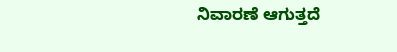ನಿವಾರಣೆ ಆಗುತ್ತದೆ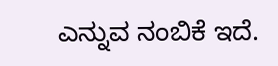ಎನ್ನುವ ನಂಬಿಕೆ ಇದೆ.